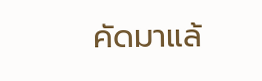คัดมาแล้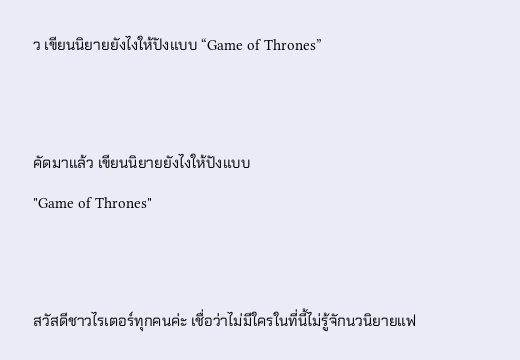ว เขียนนิยายยังไงให้ปังแบบ “Game of Thrones”


คัดมาแล้ว เขียนนิยายยังไงให้ปังแบบ
"Game of Thrones"


สวัสดีชาวไรเตอร์ทุกคนค่ะ เชื่อว่าไม่มีใครในที่นี้ไม่รู้จักนวนิยายแฟ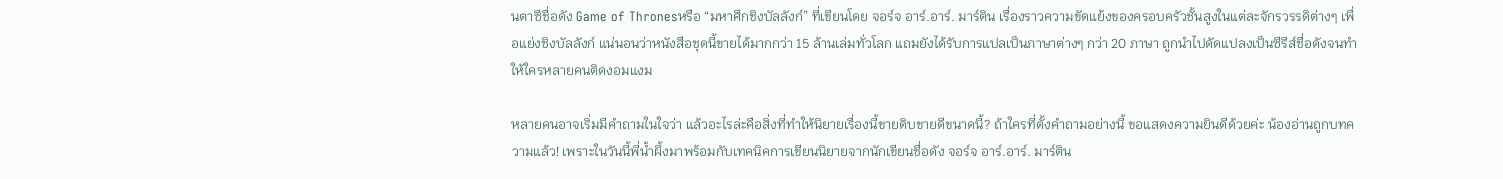นตาซีชื่อดัง Game of Thronesหรือ “มหาศึกชิงบัลลังก์” ที่เขียนโดย จอร์จ อาร์.อาร์. มาร์ติน เรื่องราวความขัดแย้งของครอบครัวชั้นสูงในแต่ละจักรวรรดิต่างๆ เพื่อแย่งชิงบัลลังก์ แน่นอนว่าหนังสือชุดนี้ขายได้มากกว่า 15 ล้านเล่มทั่วโลก แถมยังได้รับการแปลเป็นภาษาต่างๆ กว่า 20 ภาษา ถูกนำไปดัดแปลงเป็นซีรีส์ชื่อดังจนทำให้ใครหลายคนติดงอมแงม

หลายคนอาจเริ่มมีคำถามในใจว่า แล้วอะไรล่ะคือสิ่งที่ทำให้นิยายเรื่องนี้ขายดิบขายดีขนาดนี้? ถ้าใครที่ตั้งคำถามอย่างนี้ ขอแสดงความยินดีด้วยค่ะ น้องอ่านถูกบทความแล้ว! เพราะในวันนี้พี่น้ำผึ้งมาพร้อมกับเทคนิคการเขียนนิยายจากนักเขียนชื่อดัง จอร์จ อาร์.อาร์. มาร์ติน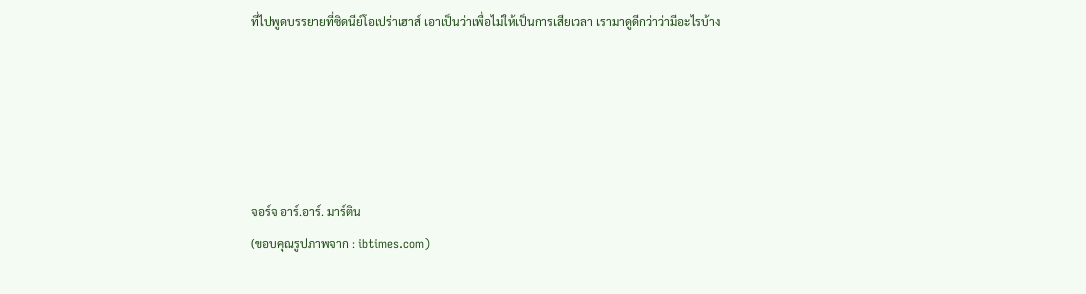ที่ไปพูดบรรยายที่ซิดนีย์โอเปร่าเฮาส์ เอาเป็นว่าเพื่อไม่ให้เป็นการเสียเวลา เรามาดูดีกว่าว่ามีอะไรบ้าง





จอร์จ อาร์.อาร์. มาร์ติน
(ขอบคุณรูปภาพจาก : ibtimes.com)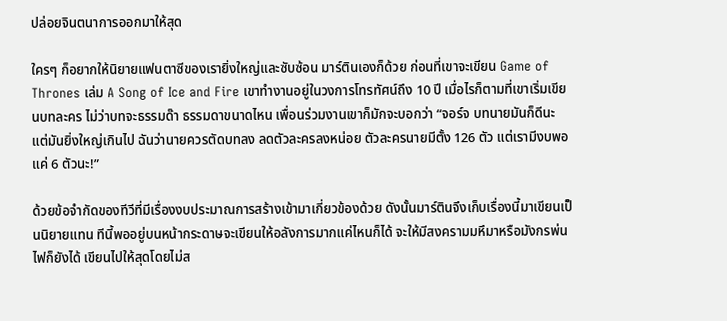ปล่อยจินตนาการออกมาให้สุด

ใครๆ ก็อยากให้นิยายแฟนตาซีของเรายิ่งใหญ่และซับซ้อน มาร์ตินเองก็ด้วย ก่อนที่เขาจะเขียน Game of Thrones เล่ม A Song of Ice and Fire เขาทำงานอยู่ในวงการโทรทัศน์ถึง 10 ปี เมื่อไรก็ตามที่เขาเริ่มเขียนบทละคร ไม่ว่าบทจะธรรมด๊า ธรรมดาขนาดไหน เพื่อนร่วมงานเขาก็มักจะบอกว่า “จอร์จ บทนายมันก็ดีนะ แต่มันยิ่งใหญ่เกินไป ฉันว่านายควรตัดบทลง ลดตัวละครลงหน่อย ตัวละครนายมีตั้ง 126 ตัว แต่เรามีงบพอแค่ 6 ตัวนะ!”

ด้วยข้อจำกัดของทีวีที่มีเรื่องงบประมาณการสร้างเข้ามาเกี่ยวข้องด้วย ดังนั้นมาร์ตินจึงเก็บเรื่องนี้มาเขียนเป็นนิยายแทน ทีนี้พออยู่บนหน้ากระดาษจะเขียนให้อลังการมากแค่ไหนก็ได้ จะให้มีสงครามมหึมาหรือมังกรพ่นไฟก็ยังได้ เขียนไปให้สุดโดยไม่ส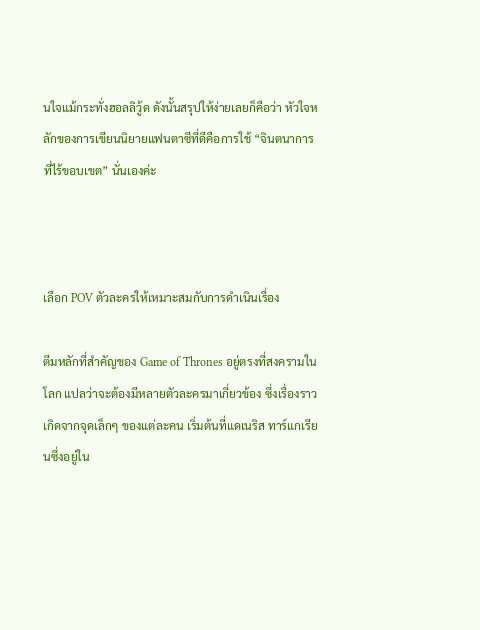นใจแม้กระทั่งฮอลลิวู้ด ดังนั้นสรุปให้ง่ายเลยก็คือว่า หัวใจหลักของการเขียนนิยายแฟนตาซีที่ดีคือการใช้ “จินตนาการที่ไร้ขอบเขต” นั่นเองค่ะ



เลือก POV ตัวละครให้เหมาะสมกับการดำเนินเรื่อง

ตีมหลักที่สำคัญของ Game of Thrones อยู่ตรงที่สงครามในโลก แปลว่าจะต้องมีหลายตัวละครมาเกี่ยวข้อง ซึ่งเรื่องราวเกิดจากจุดเล็กๆ ของแต่ละคน เริ่มต้นที่แดเนริส ทาร์แกเรียนซึ่งอยู่ใน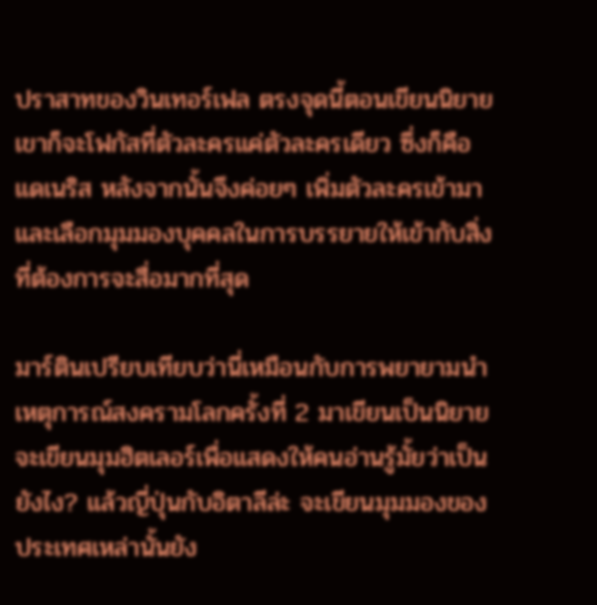ปราสาทของวินเทอร์เฟล ตรงจุดนี้ตอนเขียนนิยาย เขาก็จะโฟกัสที่ตัวละครแค่ตัวละครเดียว ซึ่งก็คือแดเนริส หลังจากนั้นจึงค่อยๆ เพิ่มตัวละครเข้ามา และเลือกมุมมองบุคคลในการบรรยายให้เข้ากับสิ่งที่ต้องการจะสื่อมากที่สุด

มาร์ตินเปรียบเทียบว่านี่เหมือนกับการพยายามนำเหตุการณ์สงครามโลกครั้งที่ 2 มาเขียนเป็นนิยาย จะเขียนมุมฮิตเลอร์เพื่อแสดงให้คนอ่านรู้มั้ยว่าเป็นยังไง? แล้วญี่ปุ่นกับอิตาลีล่ะ จะเขียนมุมมองของประเทศเหล่านั้นยัง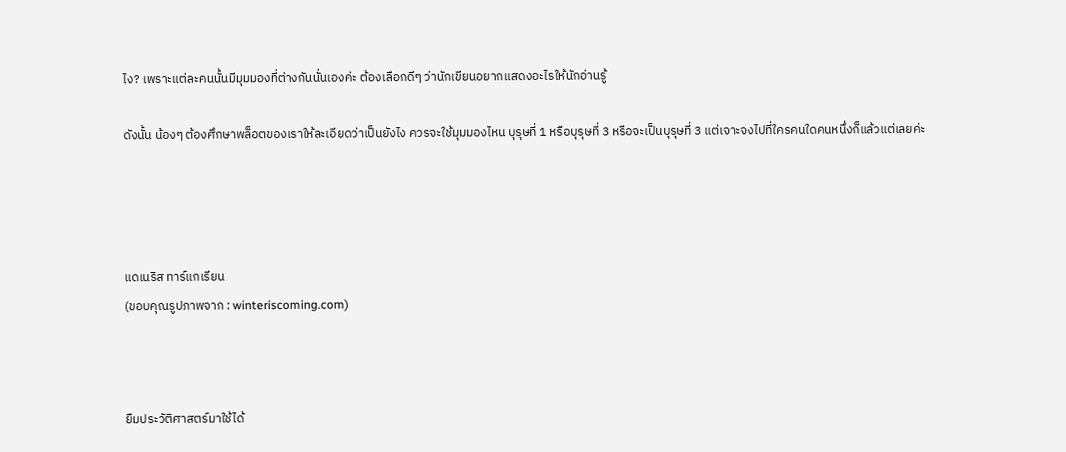ไง? เพราะแต่ละคนนั้นมีมุมมองที่ต่างกันนั่นเองค่ะ ต้องเลือกดีๆ ว่านักเขียนอยากแสดงอะไรให้นักอ่านรู้

ดังนั้น น้องๆ ต้องศึกษาพล็อตของเราให้ละเอียดว่าเป็นยังไง ควรจะใช้มุมมองไหน บุรุษที่ 1 หรือบุรุษที่ 3 หรือจะเป็นบุรุษที่ 3 แต่เจาะจงไปที่ใครคนใดคนหนึ่งก็แล้วแต่เลยค่ะ




แดเนริส ทาร์แกเรียน
(ขอบคุณรูปภาพจาก : winteriscoming.com)



ยืมประวัติศาสตร์มาใช้ได้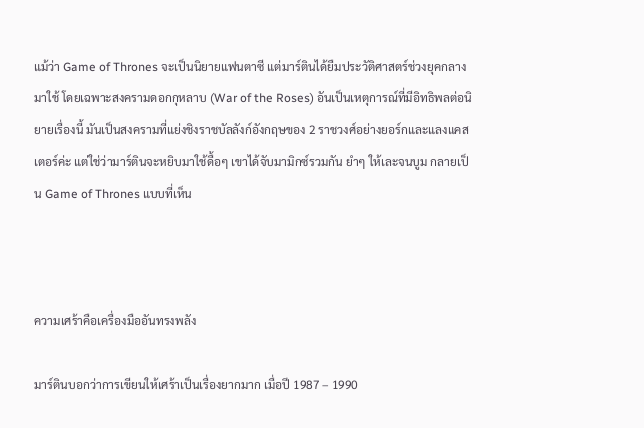แม้ว่า Game of Thrones จะเป็นนิยายแฟนตาซี แต่มาร์ตินได้ยืมประวัติศาสตร์ช่วงยุคกลางมาใช้ โดยเฉพาะสงครามดอกกุหลาบ (War of the Roses) อันเป็นเหตุการณ์ที่มีอิทธิพลต่อนิยายเรื่องนี้ มันเป็นสงครามที่แย่งชิงราชบัลลังก์อังกฤษของ 2 ราชวงศ์อย่างยอร์กและแลงแคสเตอร์ค่ะ แต่ใช่ว่ามาร์ตินจะหยิบมาใช้ดื้อๆ เขาได้จับมามิกซ์รวมกัน ยำๆ ให้เละจนบูม กลายเป็น Game of Thrones แบบที่เห็น



ความเศร้าคือเครื่องมืออันทรงพลัง

มาร์ตินบอกว่าการเขียนให้เศร้าเป็นเรื่องยากมาก เมื่อปี 1987 – 1990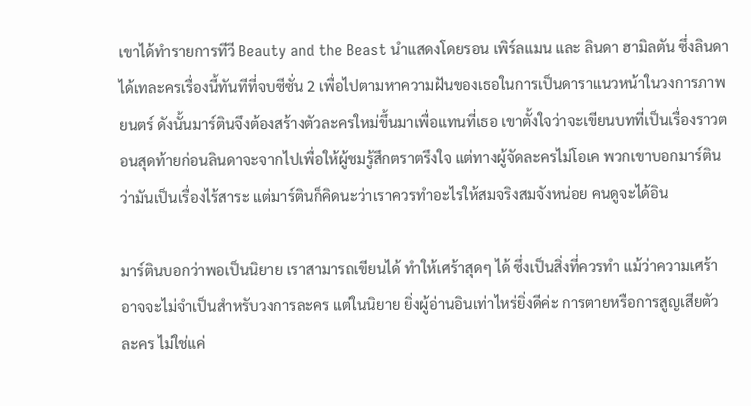เขาได้ทำรายการทีวี Beauty and the Beast นำแสดงโดยรอน เพิร์ลแมน และ ลินดา ฮามิลตัน ซึ่งลินดาได้เทละครเรื่องนี้ทันทีที่จบซีซั่น 2 เพื่อไปตามหาความฝันของเธอในการเป็นดาราแนวหน้าในวงการภาพยนตร์ ดังนั้นมาร์ตินจึงต้องสร้างตัวละครใหม่ขึ้นมาเพื่อแทนที่เธอ เขาตั้งใจว่าจะเขียนบทที่เป็นเรื่องราวตอนสุดท้ายก่อนลินดาจะจากไปเพื่อให้ผู้ชมรู้สึกตราตรึงใจ แต่ทางผู้จัดละครไม่โอเค พวกเขาบอกมาร์ตินว่ามันเป็นเรื่องไร้สาระ แต่มาร์ตินก็คิดนะว่าเราควรทำอะไรให้สมจริงสมจังหน่อย คนดูจะได้อิน

มาร์ตินบอกว่าพอเป็นนิยาย เราสามารถเขียนได้ ทำให้เศร้าสุดๆ ได้ ซึ่งเป็นสิ่งที่ควรทำ แม้ว่าความเศร้าอาจจะไม่จำเป็นสำหรับวงการละคร แต่ในนิยาย ยิ่งผู้อ่านอินเท่าไหร่ยิ่งดีค่ะ การตายหรือการสูญเสียตัวละคร ไม่ใช่แค่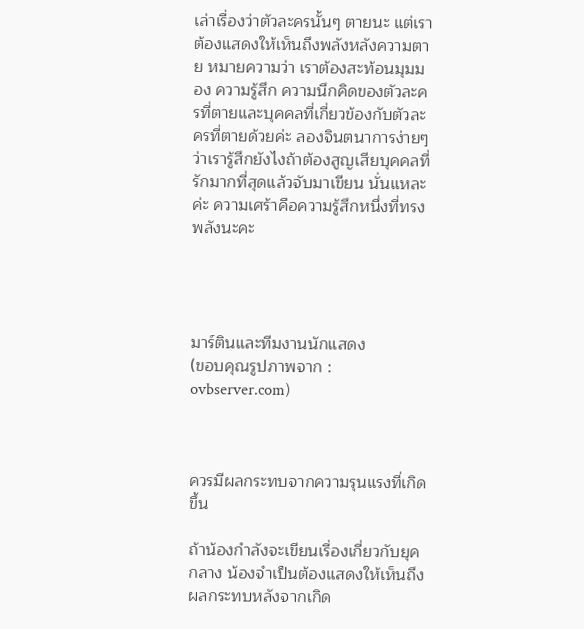เล่าเรื่องว่าตัวละครนั้นๆ ตายนะ แต่เราต้องแสดงให้เห็นถึงพลังหลังความตาย หมายความว่า เราต้องสะท้อนมุมมอง ความรู้สึก ความนึกคิดของตัวละครที่ตายและบุคคลที่เกี่ยวข้องกับตัวละครที่ตายด้วยค่ะ ลองจินตนาการง่ายๆ ว่าเรารู้สึกยังไงถ้าต้องสูญเสียบุคคลที่รักมากที่สุดแล้วจับมาเขียน นั่นแหละค่ะ ความเศร้าคือความรู้สึกหนึ่งที่ทรงพลังนะคะ




มาร์ตินและทีมงานนักแสดง
(ขอบคุณรูปภาพจาก : ovbserver.com)



ควรมีผลกระทบจากความรุนแรงที่เกิดขึ้น

ถ้าน้องกำลังจะเขียนเรื่องเกี่ยวกับยุคกลาง น้องจำเป็นต้องแสดงให้เห็นถึงผลกระทบหลังจากเกิด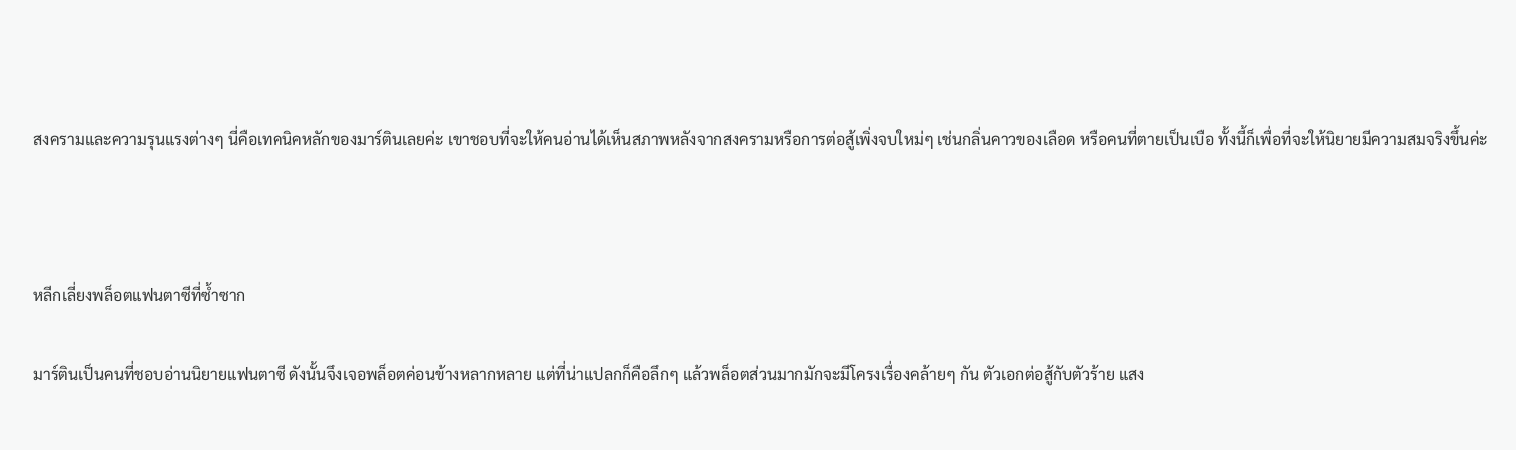สงครามและความรุนแรงต่างๆ นี่คือเทคนิคหลักของมาร์ตินเลยค่ะ เขาชอบที่จะให้คนอ่านได้เห็นสภาพหลังจากสงครามหรือการต่อสู้เพิ่งจบใหม่ๆ เช่นกลิ่นคาวของเลือด หรือคนที่ตายเป็นเบือ ทั้งนี้ก็เพื่อที่จะให้นิยายมีความสมจริงขึ้นค่ะ



หลีกเลี่ยงพล็อตแฟนตาซีที่ซ้ำซาก

มาร์ตินเป็นคนที่ชอบอ่านนิยายแฟนตาซี ดังนั้นจึงเจอพล็อตค่อนข้างหลากหลาย แต่ที่น่าแปลกก็คือลึกๆ แล้วพล็อตส่วนมากมักจะมีโครงเรื่องคล้ายๆ กัน ตัวเอกต่อสู้กับตัวร้าย แสง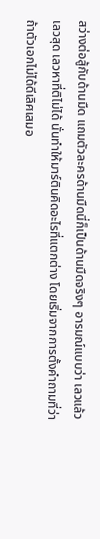สว่างต่อสู้กับด้านมืด แถมตัวละครด้านมืดนี่ก็เป็นด้านมืดจริงๆ อารมณ์แบบว่า เลวแล้วเลวสุด เลวหาที่ติไม่ได้ นั่นทำให้มาร์ตินคิดอะไรที่แตกต่าง โดยเริ่มจากการตั้งคำถามที่ว่า ถ้าตัวเอกไม่ได้ดีเลิศเสมอ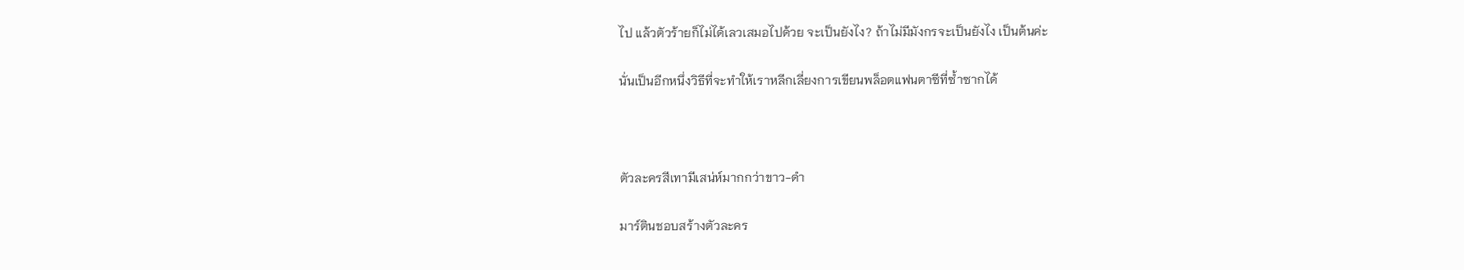ไป แล้วตัวร้ายก็ไม่ได้เลวเสมอไปด้วย จะเป็นยังไง? ถ้าไม่มีมังกรจะเป็นยังไง เป็นต้นค่ะ

นั่นเป็นอีกหนึ่งวิธีที่จะทำให้เราหลีกเลี่ยงการเขียนพล็อตแฟนตาซีที่ซ้ำซากได้



ตัวละครสีเทามีเสน่ห์มากกว่าขาว-ดำ

มาร์ตินชอบสร้างตัวละคร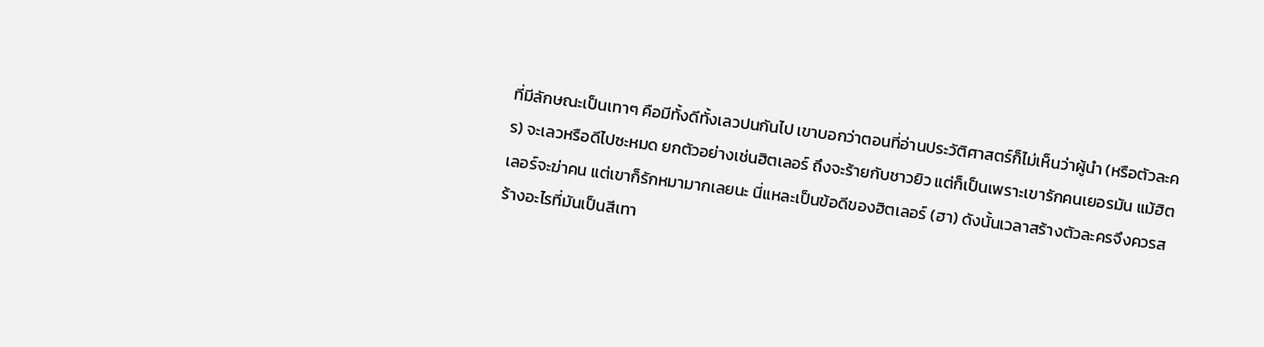ที่มีลักษณะเป็นเทาๆ คือมีทั้งดีทั้งเลวปนกันไป เขาบอกว่าตอนที่อ่านประวัติศาสตร์ก็ไม่เห็นว่าผู้นำ (หรือตัวละคร) จะเลวหรือดีไปซะหมด ยกตัวอย่างเช่นฮิตเลอร์ ถึงจะร้ายกับชาวยิว แต่ก็เป็นเพราะเขารักคนเยอรมัน แม้ฮิตเลอร์จะฆ่าคน แต่เขาก็รักหมามากเลยนะ นี่แหละเป็นข้อดีของฮิตเลอร์ (ฮา) ดังนั้นเวลาสร้างตัวละครจึงควรสร้างอะไรที่มันเป็นสีเทา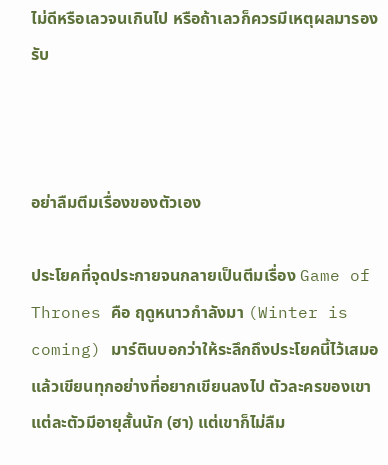ไม่ดีหรือเลวจนเกินไป หรือถ้าเลวก็ควรมีเหตุผลมารองรับ



อย่าลืมตีมเรื่องของตัวเอง

ประโยคที่จุดประกายจนกลายเป็นตีมเรื่อง Game of Thrones คือ ฤดูหนาวกำลังมา (Winter is coming) มาร์ตินบอกว่าให้ระลึกถึงประโยคนี้ไว้เสมอแล้วเขียนทุกอย่างที่อยากเขียนลงไป ตัวละครของเขาแต่ละตัวมีอายุสั้นนัก (ฮา) แต่เขาก็ไม่ลืม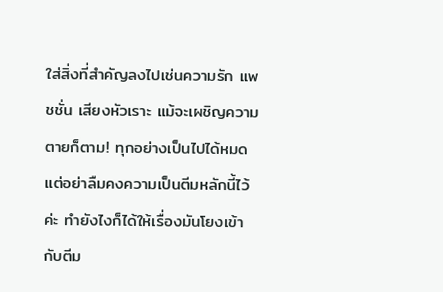ใส่สิ่งที่สำคัญลงไปเช่นความรัก แพชชั่น เสียงหัวเราะ แม้จะเผชิญความตายก็ตาม! ทุกอย่างเป็นไปได้หมด แต่อย่าลืมคงความเป็นตีมหลักนี้ไว้ค่ะ ทำยังไงก็ได้ให้เรื่องมันโยงเข้ากับตีม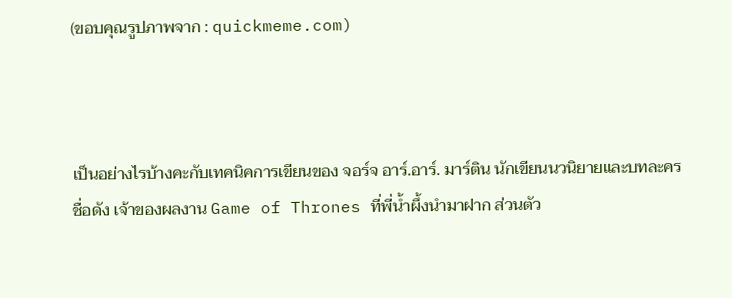(ขอบคุณรูปภาพจาก : quickmeme.com)



เป็นอย่างไรบ้างคะกับเทคนิคการเขียนของ จอร์จ อาร์.อาร์. มาร์ติน นักเขียนนวนิยายและบทละครชื่อดัง เจ้าของผลงาน Game of Thrones ที่พี่น้ำผึ้งนำมาฝาก ส่วนตัว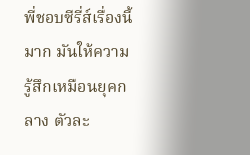พี่ชอบซีรี่ส์เรื่องนี้มาก มันให้ความรู้สึกเหมือนยุคกลาง ตัวละ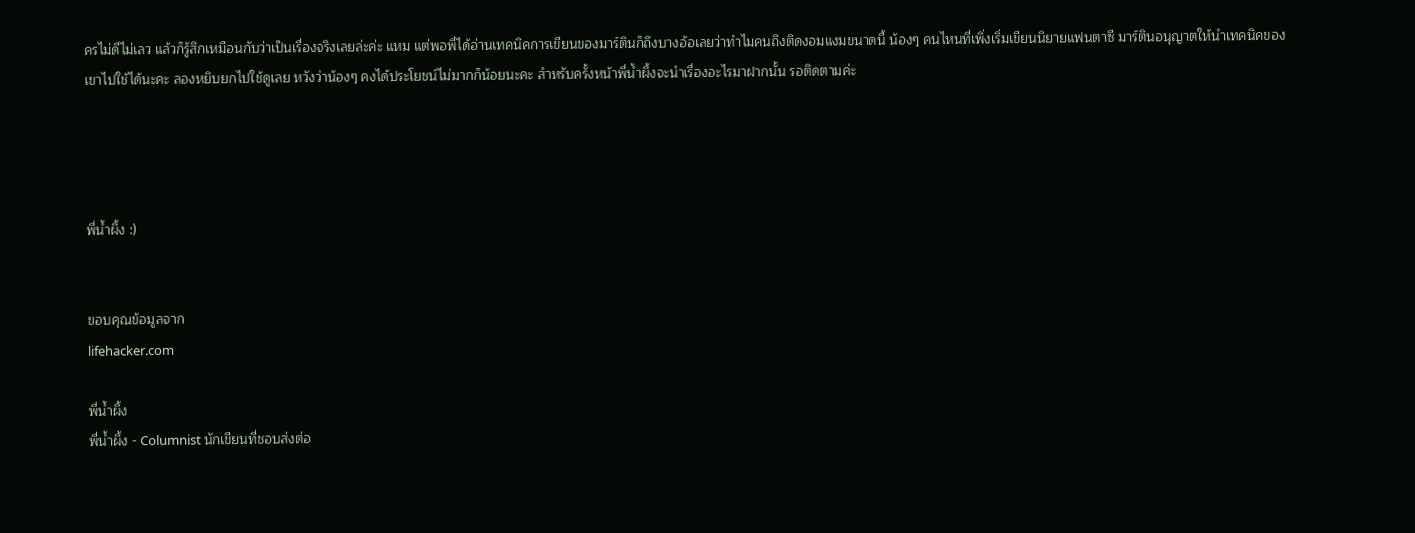ครไม่ดีไม่เลว แล้วก็รู้สึกเหมือนกับว่าเป็นเรื่องจริงเลยล่ะค่ะ แหม แต่พอพี่ได้อ่านเทคนิคการเขียนของมาร์ตินก็ถึงบางอ้อเลยว่าทำไมคนถึงติดงอมแงมขนาดนี้ น้องๆ คนไหนที่เพิ่งเริ่มเขียนนิยายแฟนตาซี มาร์ตินอนุญาตให้นำเทคนิคของเขาไปใช้ได้นะคะ ลองหยิบยกไปใช้ดูเลย หวังว่าน้องๆ คงได้ประโยชน์ไม่มากก็น้อยนะคะ สำหรับครั้งหน้าพี่น้ำผึ้งจะนำเรื่องอะไรมาฝากนั้น รอติดตามค่ะ




พี่น้ำผึ้ง :)


ขอบคุณข้อมูลจาก
lifehacker.com

พี่น้ำผึ้ง
พี่น้ำผึ้ง - Columnist นักเขียนที่ชอบส่งต่อ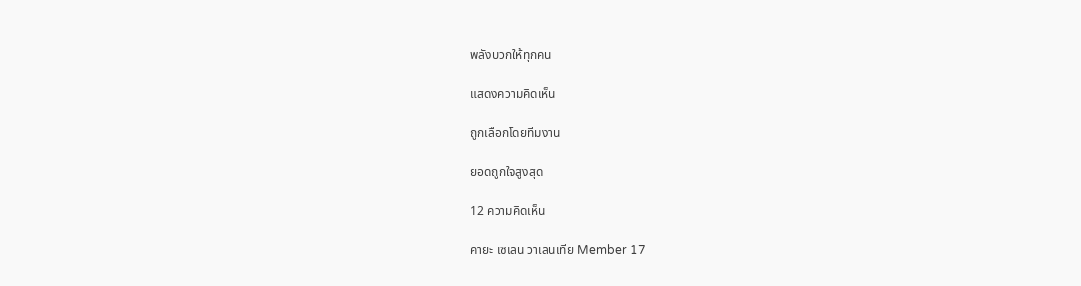พลังบวกให้ทุกคน

แสดงความคิดเห็น

ถูกเลือกโดยทีมงาน

ยอดถูกใจสูงสุด

12 ความคิดเห็น

คายะ เซเลน วาเลนเทีย Member 17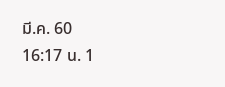มี.ค. 60 16:17 น. 1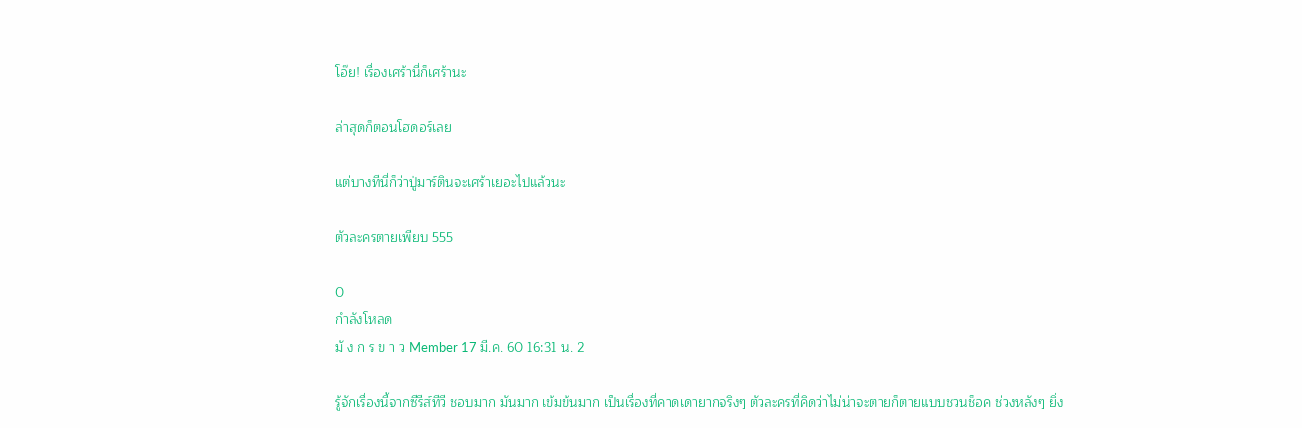โอ๊ย! เรื่องเศร้านี่ก็เศร้านะ

ล่าสุดก็ตอนโฮดอร์เลย

แต่บางทีนี่ก็ว่าปู่มาร์ตินจะเศร้าเยอะไปแล้วนะ

ตัวละครตายเพียบ 555

0
กำลังโหลด
มั ง ก ร ข า ว Member 17 มี.ค. 60 16:31 น. 2

รู้จักเรื่องนี้จากซีรีส์ทีวี ชอบมาก มันมาก เข้มข้นมาก เป็นเรื่องที่คาดเดายากจริงๆ ตัวละครที่คิดว่าไม่น่าจะตายก็ตายแบบชวนช็อค ช่วงหลังๆ ยิ่ง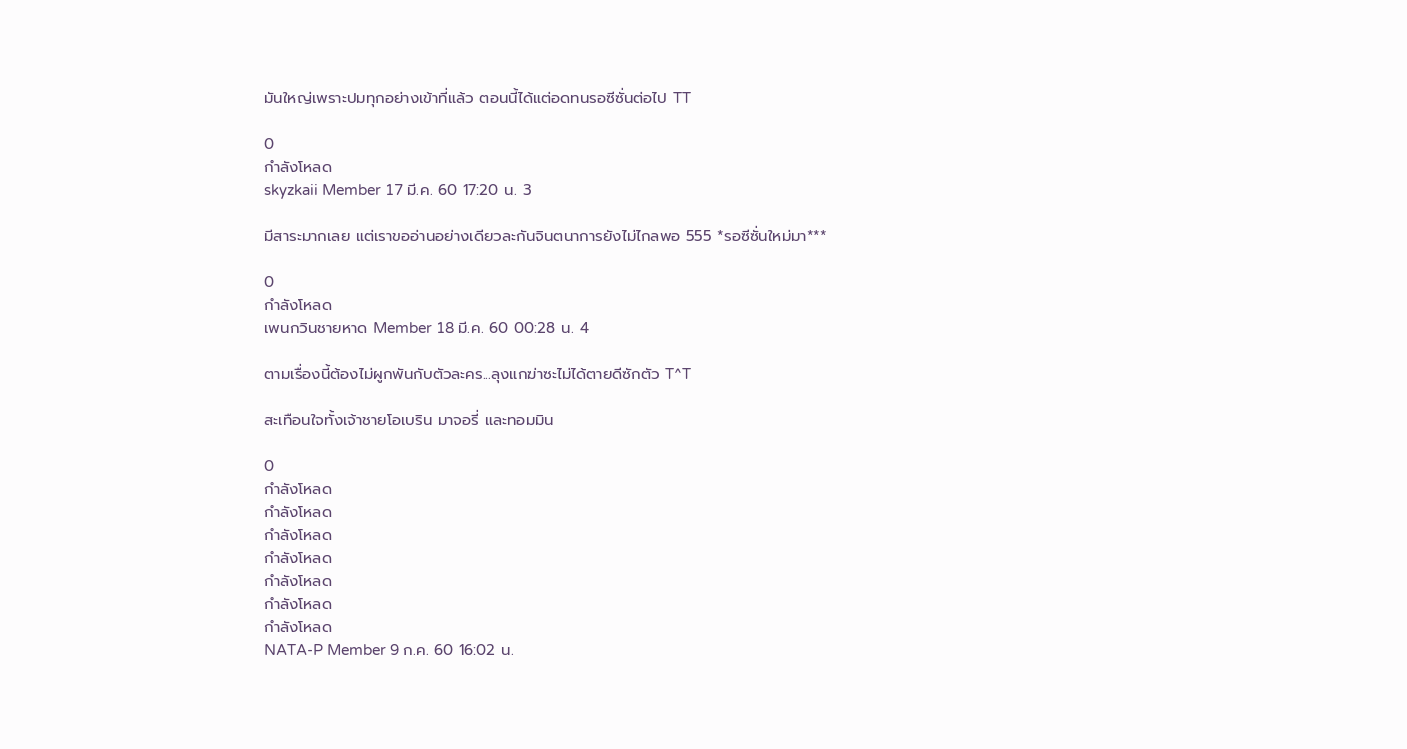มันใหญ่เพราะปมทุกอย่างเข้าที่แล้ว ตอนนี้ได้แต่อดทนรอซีซั่นต่อไป TT

0
กำลังโหลด
skyzkaii Member 17 มี.ค. 60 17:20 น. 3

มีสาระมากเลย แต่เราขออ่านอย่างเดียวละกันจินตนาการยังไม่ไกลพอ 555 *รอซีซั่นใหม่มา***

0
กำลังโหลด
เพนกวินชายหาด Member 18 มี.ค. 60 00:28 น. 4

ตามเรื่องนี้ต้องไม่ผูกพันกับตัวละคร...ลุงแกฆ่าซะไม่ได้ตายดีซักตัว T^T

สะเทือนใจทั้งเจ้าชายโอเบริน มาจอรี่ และทอมมิน

0
กำลังโหลด
กำลังโหลด
กำลังโหลด
กำลังโหลด
กำลังโหลด
กำลังโหลด
กำลังโหลด
NATA-P Member 9 ก.ค. 60 16:02 น.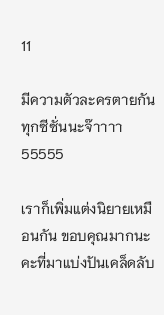11

มีความตัวละครตายกันทุกซีซั่นนะจ๊าาาา 55555

เราก็เพิ่มแต่งนิยายเหมือนกัน ขอบคุณมากนะคะที่มาแบ่งปันเคล็ดลับ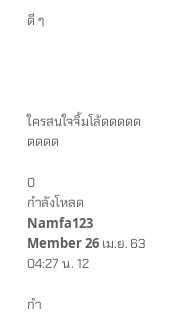ดี ๆ




ใครสนใจจิ้มโล้ดดดดดดดดด

0
กำลังโหลด
Namfa123 Member 26 เม.ย. 63 04:27 น. 12

กำ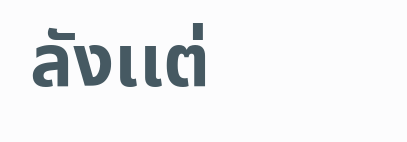ลังเเต่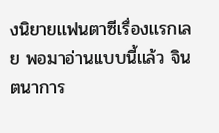งนิยายเเฟนตาซีเรื่องเเรกเลย พอมาอ่านเเบบนี้เเล้ว จินตนาการ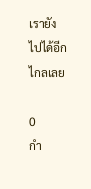เรายังไปได้อีกไกลเลย

0
กำ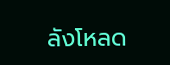ลังโหลด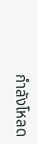กำลังโหลด